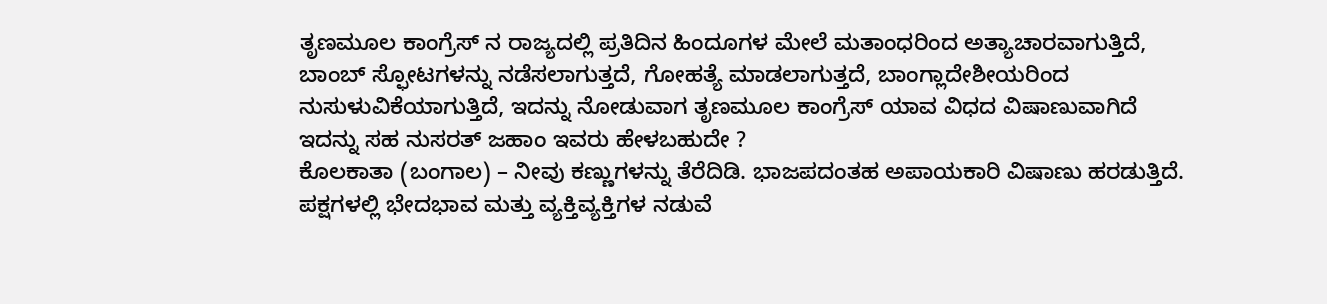ತೃಣಮೂಲ ಕಾಂಗ್ರೆಸ್ ನ ರಾಜ್ಯದಲ್ಲಿ ಪ್ರತಿದಿನ ಹಿಂದೂಗಳ ಮೇಲೆ ಮತಾಂಧರಿಂದ ಅತ್ಯಾಚಾರವಾಗುತ್ತಿದೆ, ಬಾಂಬ್ ಸ್ಫೋಟಗಳನ್ನು ನಡೆಸಲಾಗುತ್ತದೆ, ಗೋಹತ್ಯೆ ಮಾಡಲಾಗುತ್ತದೆ, ಬಾಂಗ್ಲಾದೇಶೀಯರಿಂದ ನುಸುಳುವಿಕೆಯಾಗುತ್ತಿದೆ, ಇದನ್ನು ನೋಡುವಾಗ ತೃಣಮೂಲ ಕಾಂಗ್ರೆಸ್ ಯಾವ ವಿಧದ ವಿಷಾಣುವಾಗಿದೆ ಇದನ್ನು ಸಹ ನುಸರತ್ ಜಹಾಂ ಇವರು ಹೇಳಬಹುದೇ ?
ಕೊಲಕಾತಾ (ಬಂಗಾಲ) – ನೀವು ಕಣ್ಣುಗಳನ್ನು ತೆರೆದಿಡಿ. ಭಾಜಪದಂತಹ ಅಪಾಯಕಾರಿ ವಿಷಾಣು ಹರಡುತ್ತಿದೆ. ಪಕ್ಷಗಳಲ್ಲಿ ಭೇದಭಾವ ಮತ್ತು ವ್ಯಕ್ತಿವ್ಯಕ್ತಿಗಳ ನಡುವೆ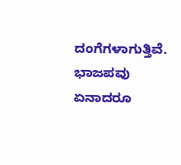ದಂಗೆಗಳಾಗುತ್ತಿವೆ. ಭಾಜಪವು ಏನಾದರೂ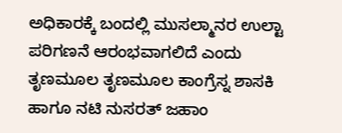ಅಧಿಕಾರಕ್ಕೆ ಬಂದಲ್ಲಿ ಮುಸಲ್ಮಾನರ ಉಲ್ಟಾ ಪರಿಗಣನೆ ಆರಂಭವಾಗಲಿದೆ ಎಂದು ತೃಣಮೂಲ ತೃಣಮೂಲ ಕಾಂಗ್ರೆಸ್ನ ಶಾಸಕಿ ಹಾಗೂ ನಟಿ ನುಸರತ್ ಜಹಾಂ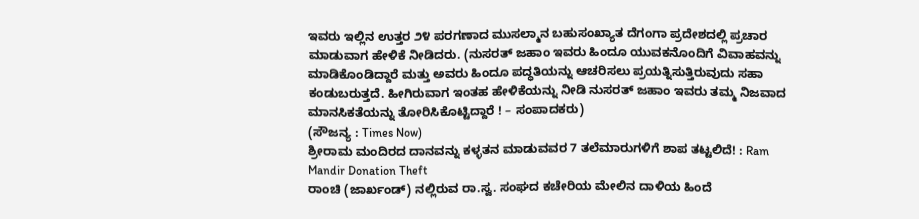ಇವರು ಇಲ್ಲಿನ ಉತ್ತರ ೨೪ ಪರಗಣಾದ ಮುಸಲ್ಮಾನ ಬಹುಸಂಖ್ಯಾತ ದೆಗಂಗಾ ಪ್ರದೇಶದಲ್ಲಿ ಪ್ರಚಾರ ಮಾಡುವಾಗ ಹೇಳಿಕೆ ನೀಡಿದರು. (ನುಸರತ್ ಜಹಾಂ ಇವರು ಹಿಂದೂ ಯುವಕನೊಂದಿಗೆ ವಿವಾಹವನ್ನು ಮಾಡಿಕೊಂಡಿದ್ದಾರೆ ಮತ್ತು ಅವರು ಹಿಂದೂ ಪದ್ಧತಿಯನ್ನು ಆಚರಿಸಲು ಪ್ರಯತ್ನಿಸುತ್ತಿರುವುದು ಸಹಾ ಕಂಡುಬರುತ್ತದೆ. ಹೀಗಿರುವಾಗ ಇಂತಹ ಹೇಳಿಕೆಯನ್ನು ನೀಡಿ ನುಸರತ್ ಜಹಾಂ ಇವರು ತಮ್ಮ ನಿಜವಾದ ಮಾನಸಿಕತೆಯನ್ನು ತೋರಿಸಿಕೊಟ್ಟಿದ್ದಾರೆ ! – ಸಂಪಾದಕರು)
(ಸೌಜನ್ಯ : Times Now)
ಶ್ರೀರಾಮ ಮಂದಿರದ ದಾನವನ್ನು ಕಳ್ಳತನ ಮಾಡುವವರ 7 ತಲೆಮಾರುಗಳಿಗೆ ಶಾಪ ತಟ್ಟಲಿದೆ! : Ram Mandir Donation Theft
ರಾಂಚಿ (ಜಾರ್ಖಂಡ್) ನಲ್ಲಿರುವ ರಾ.ಸ್ವ. ಸಂಘದ ಕಚೇರಿಯ ಮೇಲಿನ ದಾಳಿಯ ಹಿಂದೆ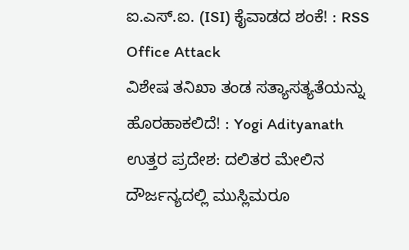ಐ.ಎಸ್.ಐ. (ISI) ಕೈವಾಡದ ಶಂಕೆ! : RSS Office Attack
ವಿಶೇಷ ತನಿಖಾ ತಂಡ ಸತ್ಯಾಸತ್ಯತೆಯನ್ನು ಹೊರಹಾಕಲಿದೆ! : Yogi Adityanath
ಉತ್ತರ ಪ್ರದೇಶ: ದಲಿತರ ಮೇಲಿನ ದೌರ್ಜನ್ಯದಲ್ಲಿ ಮುಸ್ಲಿಮರೂ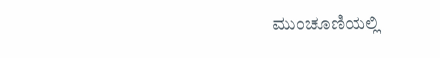ಮುಂಚೂಣಿಯಲ್ಲಿ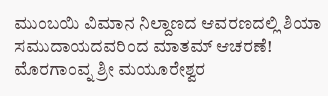ಮುಂಬಯಿ ವಿಮಾನ ನಿಲ್ದಾಣದ ಆವರಣದಲ್ಲಿ ಶಿಯಾ ಸಮುದಾಯದವರಿಂದ ಮಾತಮ್ ಆಚರಣೆ!
ಮೊರಗಾಂವ್ನ ಶ್ರೀ ಮಯೂರೇಶ್ವರ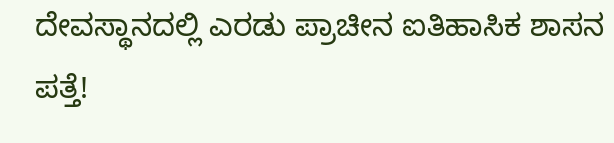ದೇವಸ್ಥಾನದಲ್ಲಿ ಎರಡು ಪ್ರಾಚೀನ ಐತಿಹಾಸಿಕ ಶಾಸನ ಪತ್ತೆ!